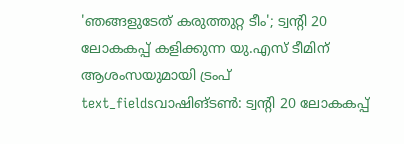'ഞങ്ങളുടേത് കരുത്തുറ്റ ടീം'; ട്വന്റി 20 ലോകകപ്പ് കളിക്കുന്ന യു.എസ് ടീമിന് ആശംസയുമായി ട്രംപ്
text_fieldsവാഷിങ്ടൺ: ട്വന്റി 20 ലോകകപ്പ്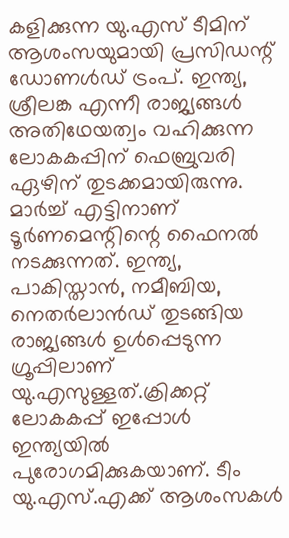കളിക്കുന്ന യു.എസ് ടീമിന് ആശംസയുമായി പ്രസിഡന്റ് ഡോണൾഡ് ട്രംപ്. ഇന്ത്യ, ശ്രീലങ്ക എന്നീ രാജ്യങ്ങൾ അതിഥേയത്വം വഹിക്കുന്ന ലോകകപ്പിന് ഫെബ്രുവരി ഏഴിന് തുടക്കമായിരുന്നു. മാർച്ച് എട്ടിനാണ് ടൂർണമെന്റിന്റെ ഫൈനൽ നടക്കുന്നത്. ഇന്ത്യ, പാകിസ്താൻ, നമീബിയ, നെതർലാൻഡ് തുടങ്ങിയ രാജ്യങ്ങൾ ഉൾപ്പെടുന്ന ഗ്രൂപ്പിലാണ് യു.എസുള്ളത്.ക്രിക്കറ്റ് ലോകകപ്പ് ഇപ്പോൾ ഇന്ത്യയിൽ പുരോഗമിക്കുകയാണ്. ടീം യു.എസ്.എക്ക് ആശംസകൾ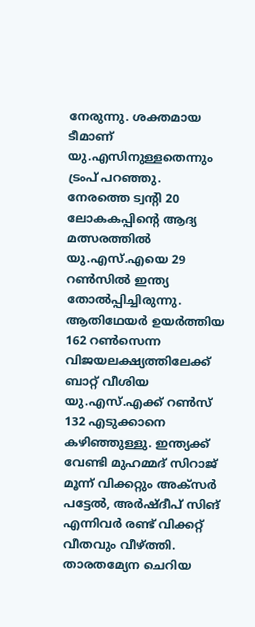നേരുന്നു. ശക്തമായ ടീമാണ് യു.എസിനുള്ളതെന്നും ട്രംപ് പറഞ്ഞു.
നേരത്തെ ട്വന്റി 20 ലോകകപ്പിന്റെ ആദ്യ മത്സരത്തിൽ യു.എസ്.എയെ 29 റൺസിൽ ഇന്ത്യ തോൽപ്പിച്ചിരുന്നു. ആതിഥേയർ ഉയർത്തിയ 162 റൺസെന്ന വിജയലക്ഷ്യത്തിലേക്ക് ബാറ്റ് വീശിയ യു.എസ്.എക്ക് റൺസ് 132 എടുക്കാനെ കഴിഞ്ഞുള്ളു. ഇന്ത്യക്ക് വേണ്ടി മുഹമ്മദ് സിറാജ് മൂന്ന് വിക്കറ്റും അക്സർ പട്ടേൽ, അർഷ്ദീപ് സിങ് എന്നിവർ രണ്ട് വിക്കറ്റ് വീതവും വീഴ്ത്തി.
താരതമ്യേന ചെറിയ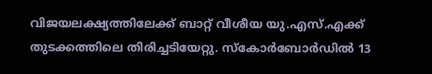വിജയലക്ഷ്യത്തിലേക്ക് ബാറ്റ് വീശീയ യു.എസ്.എക്ക് തുടക്കത്തിലെ തിരിച്ചടിയേറ്റു. സ്കോർബോർഡിൽ 13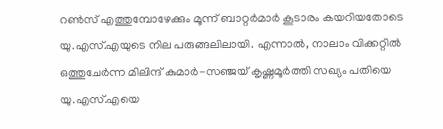റൺസ് എത്തുമ്പോഴേക്കും മൂന്ന് ബാറ്റർമാർ കൂടാരം കയറിയതോടെ യു.എസ്.എയുടെ നില പരുങ്ങലിലായി. എന്നാൽ, നാലാം വിക്കറ്റിൽ ഒത്തുചേർന്ന മിലിന്ദ് കുമാർ-സഞ്ജയ് കൃഷ്ണമൂർത്തി സഖ്യം പതിയെ യു.എസ്.എയെ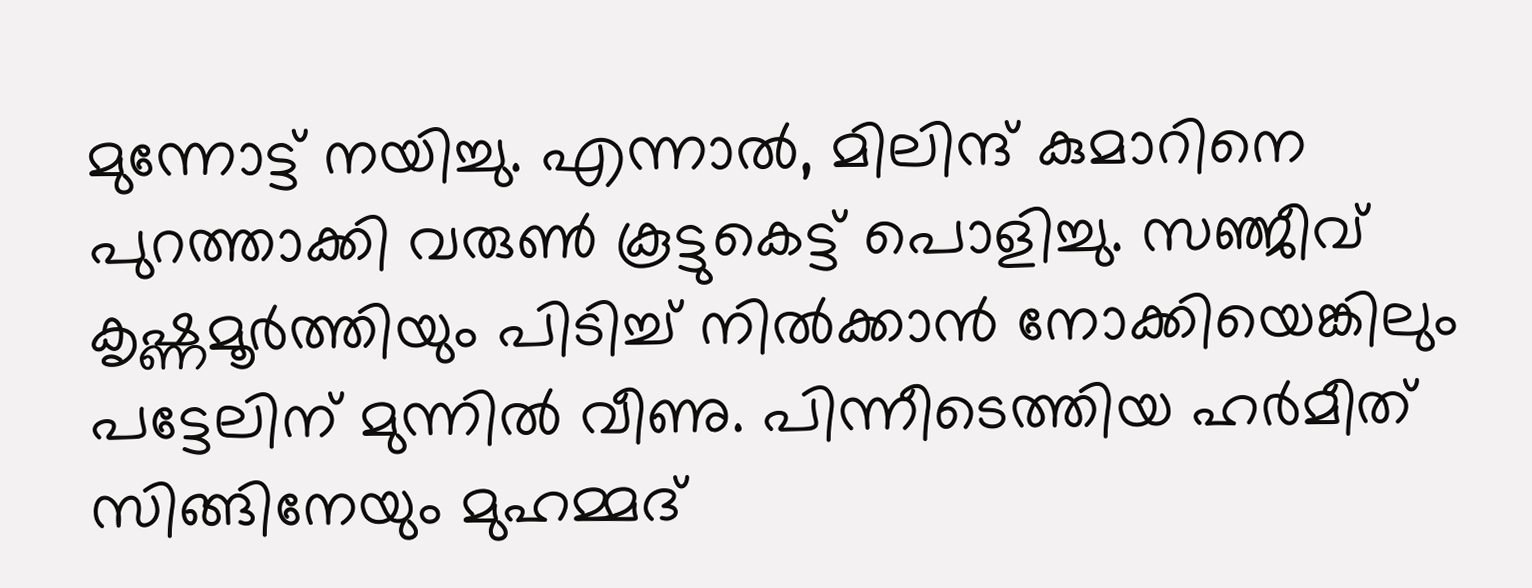മുന്നോട്ട് നയിച്ചു. എന്നാൽ, മിലിന്ദ് കുമാറിനെ പുറത്താക്കി വരുൺ കൂട്ടുകെട്ട് പൊളിച്ചു. സഞ്ജീവ് കൃഷ്ണമൂർത്തിയും പിടിച്ച് നിൽക്കാൻ നോക്കിയെങ്കിലും പട്ടേലിന് മുന്നിൽ വീണു. പിന്നീടെത്തിയ ഹർമീത് സിങ്ങിനേയും മുഹമ്മദ്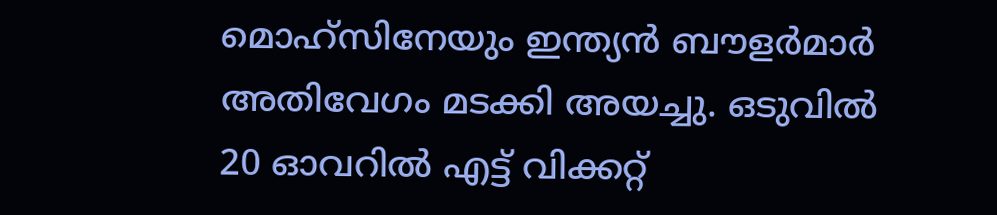മൊഹ്സിനേയും ഇന്ത്യൻ ബൗളർമാർ അതിവേഗം മടക്കി അയച്ചു. ഒടുവിൽ 20 ഓവറിൽ എട്ട് വിക്കറ്റ്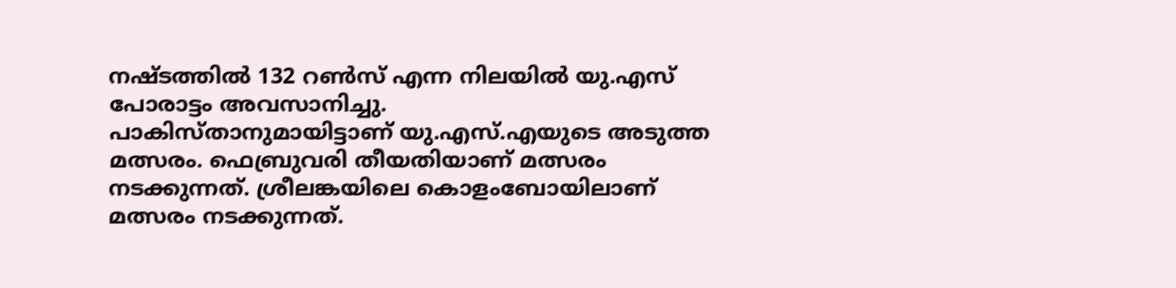നഷ്ടത്തിൽ 132 റൺസ് എന്ന നിലയിൽ യു.എസ് പോരാട്ടം അവസാനിച്ചു.
പാകിസ്താനുമായിട്ടാണ് യു.എസ്.എയുടെ അടുത്ത മത്സരം. ഫെബ്രുവരി തീയതിയാണ് മത്സരം നടക്കുന്നത്. ശ്രീലങ്കയിലെ കൊളംബോയിലാണ് മത്സരം നടക്കുന്നത്.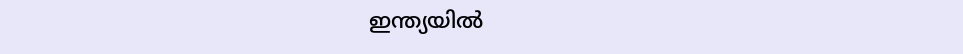ഇന്ത്യയിൽ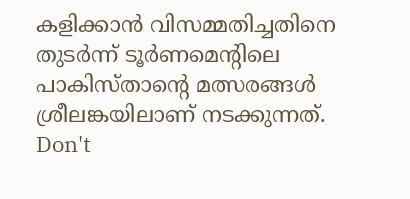കളിക്കാൻ വിസമ്മതിച്ചതിനെ തുടർന്ന് ടൂർണമെന്റിലെ പാകിസ്താന്റെ മത്സരങ്ങൾ ശ്രീലങ്കയിലാണ് നടക്കുന്നത്.
Don't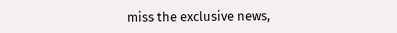miss the exclusive news,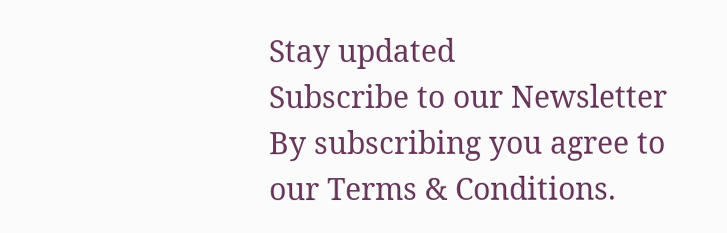Stay updated
Subscribe to our Newsletter
By subscribing you agree to our Terms & Conditions.